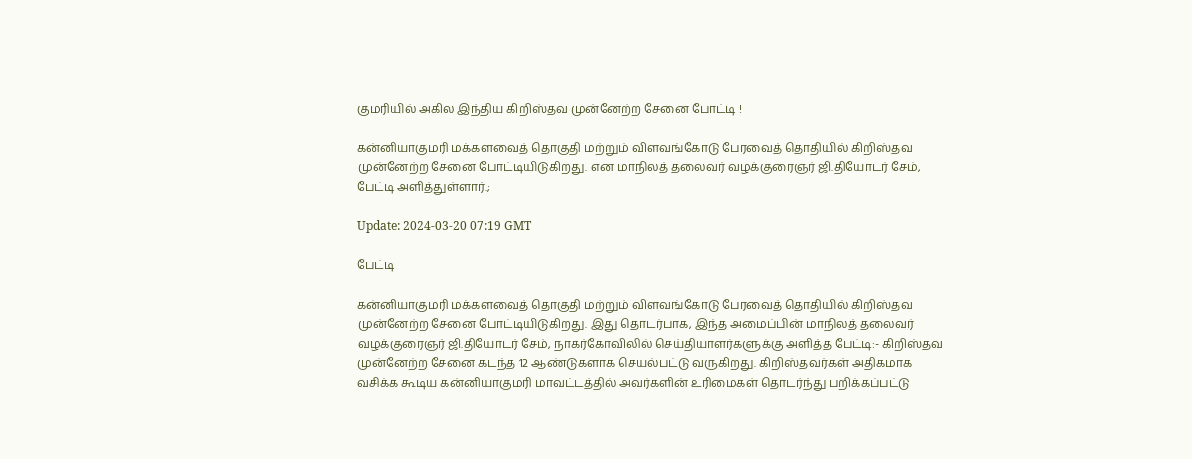குமரியில் அகில இந்திய கிறிஸ்தவ முன்னேற்ற சேனை போட்டி !

கன்னியாகுமரி மக்களவைத் தொகுதி மற்றும் விளவங்கோடு பேரவைத் தொதியில் கிறிஸ்தவ முன்னேற்ற சேனை போட்டியிடுகிறது. என மாநிலத் தலைவர் வழக்குரைஞர் ஜி.தியோடர் சேம், பேட்டி அளித்துள்ளார்.;

Update: 2024-03-20 07:19 GMT

பேட்டி

கன்னியாகுமரி மக்களவைத் தொகுதி மற்றும் விளவங்கோடு பேரவைத் தொதியில் கிறிஸ்தவ முன்னேற்ற சேனை போட்டியிடுகிறது. இது தொடர்பாக, இந்த அமைப்பின் மாநிலத் தலைவர் வழக்குரைஞர் ஜி.தியோடர் சேம், நாகர்கோவிலில் செய்தியாளர்களுக்கு அளித்த பேட்டி:- கிறிஸ்தவ முன்னேற்ற சேனை கடந்த 12 ஆண்டுகளாக செயல்பட்டு வருகிறது. கிறிஸ்தவர்கள் அதிகமாக வசிக்க கூடிய கன்னியாகுமரி மாவட்டத்தில் அவர்களின் உரிமைகள் தொடர்ந்து பறிக்கப்பட்டு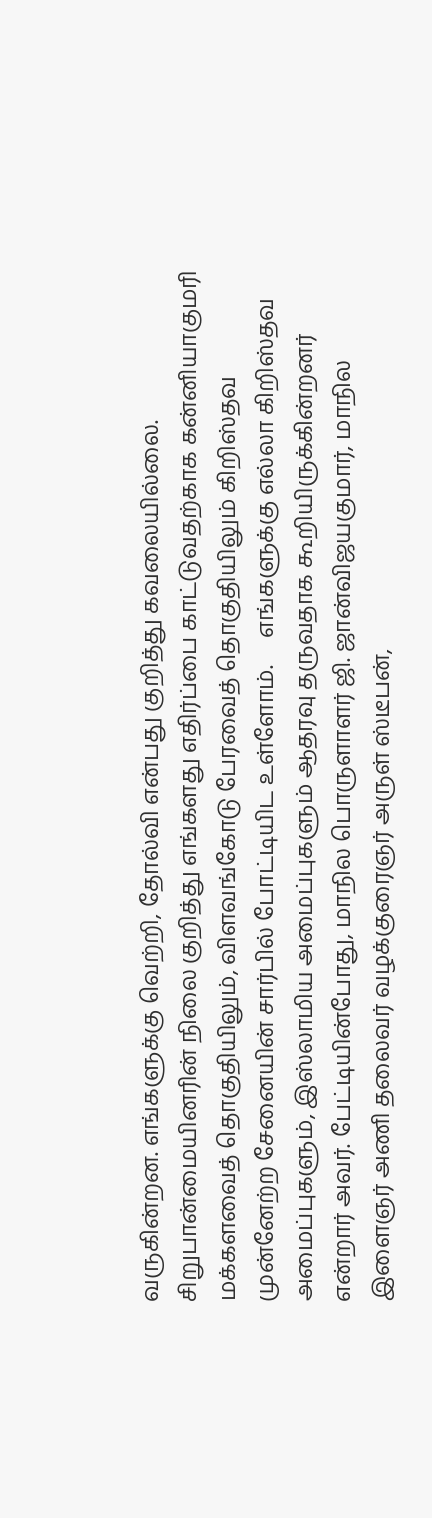வருகின்றன. எங்களுக்கு வெற்றி, தோல்வி என்பது குறித்து கவலையில்லை. சிறுபான்மையினரின் நிலை குறித்து எங்களது எதிர்ப்பை காட்டுவதற்காக கன்னியாகுமரி மக்களவைத் தொகுதியிலும், விளவங்கோடு பேரவைத் தொகுதியிலும் கிறிஸ்தவ முன்னேற்ற சேனையின் சார்பில் போட்டியிட உள்ளோம்.     எங்களுக்கு எல்லா கிறிஸ்தவ அமைப்புகளும், இஸ்லாமிய அமைப்புகளும் ஆதரவு தருவதாக கூறியிருக்கின்றனர் என்றார் அவர். பேட்டியின்போது, மாநில பொருளாளர் ஜி. ஜான்விஜயகுமார், மாநில இளைஞர் அணி தலைவர் வழக்குரைஞர் அருள் ஸ்டீபன்,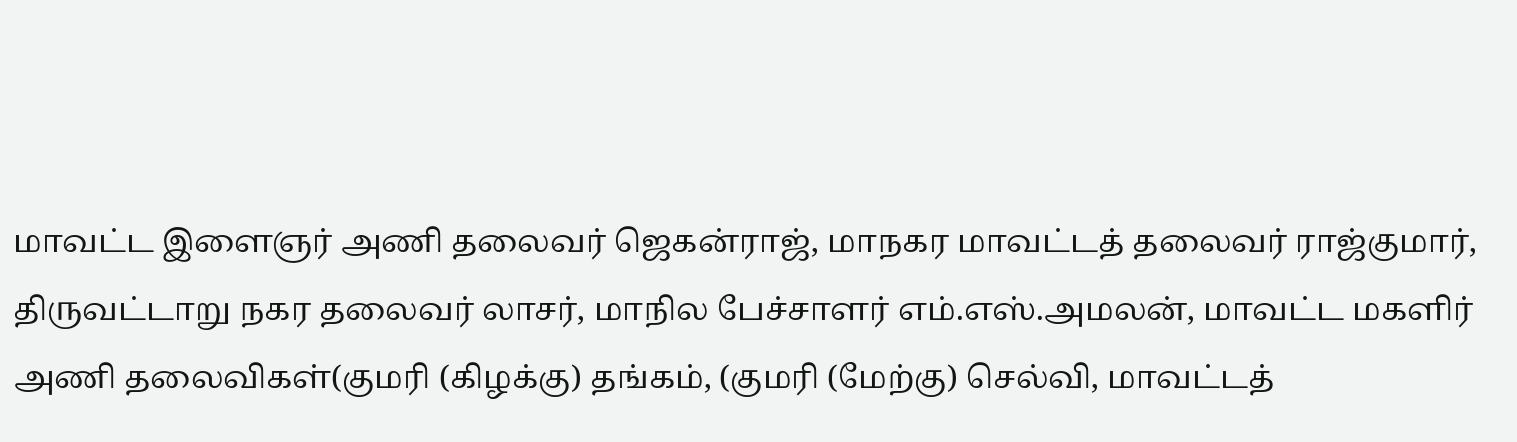மாவட்ட இளைஞர் அணி தலைவர் ஜெகன்ராஜ், மாநகர மாவட்டத் தலைவர் ராஜ்குமார், திருவட்டாறு நகர தலைவர் லாசர், மாநில பேச்சாளர் எம்.எஸ்.அமலன், மாவட்ட மகளிர் அணி தலைவிகள்(குமரி (கிழக்கு) தங்கம், (குமரி (மேற்கு) செல்வி, மாவட்டத்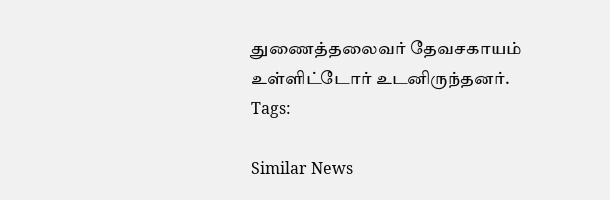துணைத்தலைவர் தேவசகாயம் உள்ளிட்டோர் உடனிருந்தனர்.
Tags:

Similar News